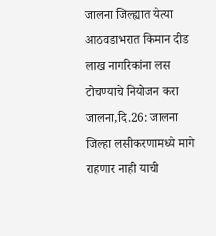जालना जिल्ह्यात येत्या आठवडाभरात किमान दीड लाख नागरिकांना लस टोचण्याचे नियोजन करा
जालना,दि.26: जालना जिल्हा लसीकरणामध्ये मागे राहणार नाही याची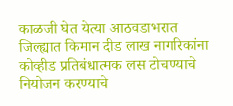काळजी घेत येत्या आठवडाभरात जिल्ह्यात किमान दीड लाख नागरिकांना कोव्हीड प्रतिबंधात्मक लस टोचण्याचे नियोजन करण्याचे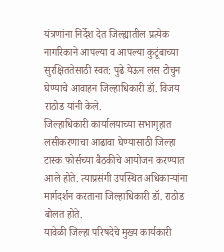यंत्रणांना निर्देश देत जिल्ह्यातील प्रत्येक नागरिकाने आपल्या व आपल्या कुटूंबाच्या सुरक्षिततेसाठी स्वत: पुढे येऊन लस टोचुन घेण्याचे आवाहन जिल्हाधिकारी डॉ. विजय राठोड यांनी केले.
जिल्हाधिकारी कार्यालयाच्या सभागृहात लसीकरणाचा आढावा घेण्यासाठी जिल्हा टास्क फोर्सच्या बैठकीचे आयोजन करण्यात आले होते. त्याप्रसंगी उपस्थित अधिकाऱ्यांना मार्गदर्शन करताना जिल्हाधिकारी डॉ. राठोड बोलत होते.
यावेळी जिल्हा परिषदेचे मुख्य कार्यकारी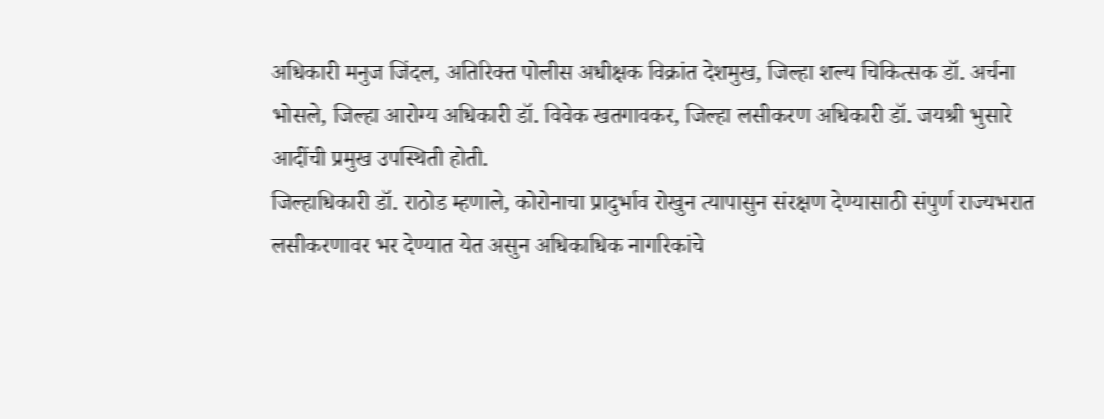अधिकारी मनुज जिंदल, अतिरिक्त पोलीस अधीक्षक विक्रांत देशमुख, जिल्हा शल्य चिकित्सक डॉ. अर्चना भोसले, जिल्हा आरोग्य अधिकारी डॉ. विवेक खतगावकर, जिल्हा लसीकरण अधिकारी डॉ. जयश्री भुसारे आदींची प्रमुख उपस्थिती होती.
जिल्हाधिकारी डॉ. राठोड म्हणाले, कोरोनाचा प्रादुर्भाव रोखुन त्यापासुन संरक्षण देण्यासाठी संपुर्ण राज्यभरात लसीकरणावर भर देण्यात येत असुन अधिकाधिक नागरिकांचे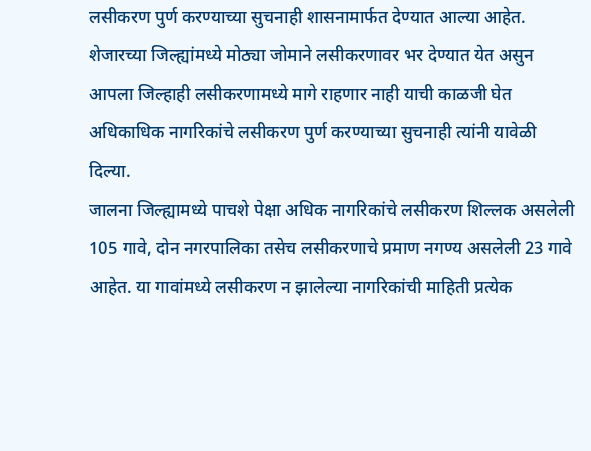लसीकरण पुर्ण करण्याच्या सुचनाही शासनामार्फत देण्यात आल्या आहेत. शेजारच्या जिल्ह्यांमध्ये मोठ्या जोमाने लसीकरणावर भर देण्यात येत असुन आपला जिल्हाही लसीकरणामध्ये मागे राहणार नाही याची काळजी घेत अधिकाधिक नागरिकांचे लसीकरण पुर्ण करण्याच्या सुचनाही त्यांनी यावेळी दिल्या.
जालना जिल्ह्यामध्ये पाचशे पेक्षा अधिक नागरिकांचे लसीकरण शिल्लक असलेली 105 गावे, दोन नगरपालिका तसेच लसीकरणाचे प्रमाण नगण्य असलेली 23 गावे आहेत. या गावांमध्ये लसीकरण न झालेल्या नागरिकांची माहिती प्रत्येक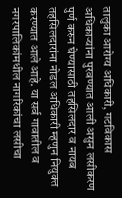तालुका आरोग्य अधिकारी, गटविकास अधिकाऱ्यांना पुरवण्यात आली असुन लसीकरण पुर्ण करुन घेण्यासाठी तहसिलदार व नायब तहसिलदारांना नोडल अधिकारी म्हणुन नियुक्त करण्यात आले आहे. या सर्व गावातील व नगरपालिकांमधील नागरिकांचा लसीचा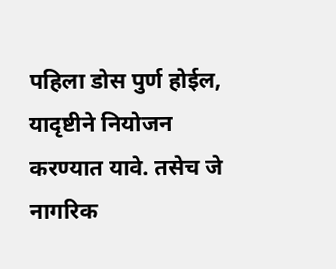पहिला डोस पुर्ण होईल, यादृष्टीने नियोजन करण्यात यावे. तसेच जे नागरिक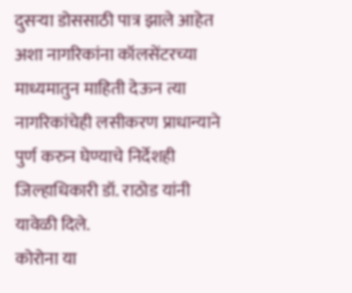दुसऱ्या डोससाठी पात्र झाले आहेत अशा नागरिकांना कॉलसेंटरच्या माध्यमातुन माहिती देऊन त्या नागरिकांचेही लसीकरण प्राधान्याने पुर्ण करुन घेण्याचे निर्देशही जिल्हाधिकारी डॉ. राठोड यांनी यावेळी दिले.
कोरोना या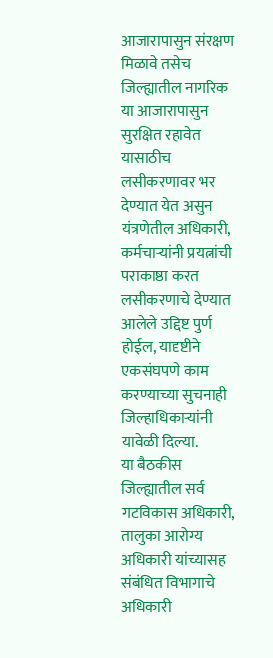आजारापासुन संरक्षण मिळावे तसेच जिल्ह्यातील नागरिक या आजारापासुन सुरक्षित रहावेत यासाठीच लसीकरणावर भर देण्यात येत असुन यंत्रणेतील अधिकारी, कर्मचाऱ्यांनी प्रयत्नांची पराकाष्ठा करत लसीकरणाचे देण्यात आलेले उद्दिष्ट पुर्ण होईल, यादृष्टीने एकसंघपणे काम करण्याच्या सुचनाही जिल्हाधिकाऱ्यांनी यावेळी दिल्या.
या बैठकीस जिल्ह्यातील सर्व गटविकास अधिकारी, तालुका आरोग्य अधिकारी यांच्यासह संबंधित विभागाचे अधिकारी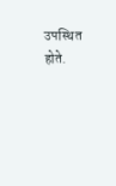उपस्थित होते.